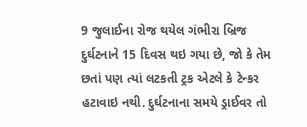9 જુલાઈના રોજ થયેલ ગંભીરા બ્રિજ દુર્ઘટનાને 15 દિવસ થઇ ગયા છે, જો કે તેમ છતાં પણ ત્યાં લટકતી ટ્રક એટલે કે ટેન્કર હટાવાઇ નથી. દુર્ઘટનાના સમયે ડ્રાઈવર તો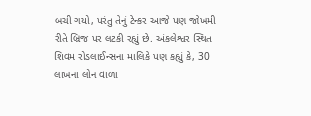બચી ગયો, પરંતુ તેનું ટેન્કર આજે પણ જોખમી રીતે બ્રિજ પર લટકી રહ્યું છે. અંકલેશ્વર સ્થિત શિવમ રોડલાઈન્સના માલિકે પણ કહ્યું કે, 30 લાખના લોન વાળા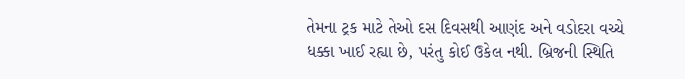તેમના ટ્રક માટે તેઓ દસ દિવસથી આણંદ અને વડોદરા વચ્ચે ધક્કા ખાઈ રહ્યા છે, પરંતુ કોઈ ઉકેલ નથી. બ્રિજની સ્થિતિ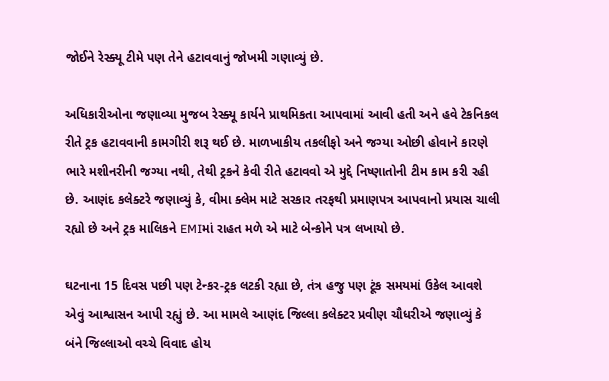જોઈને રેસ્ક્યૂ ટીમે પણ તેને હટાવવાનું જોખમી ગણાવ્યું છે.

અધિકારીઓના જણાવ્યા મુજબ રેસ્ક્યૂ કાર્યને પ્રાથમિકતા આપવામાં આવી હતી અને હવે ટેકનિકલ રીતે ટ્રક હટાવવાની કામગીરી શરૂ થઈ છે. માળખાકીય તકલીફો અને જગ્યા ઓછી હોવાને કારણે ભારે મશીનરીની જગ્યા નથી, તેથી ટ્રકને કેવી રીતે હટાવવો એ મુદ્દે નિષ્ણાતોની ટીમ કામ કરી રહી છે. આણંદ કલેક્ટરે જણાવ્યું કે, વીમા ક્લેમ માટે સરકાર તરફથી પ્રમાણપત્ર આપવાનો પ્રયાસ ચાલી રહ્યો છે અને ટ્રક માલિકને EMIમાં રાહત મળે એ માટે બેન્કોને પત્ર લખાયો છે.

ઘટનાના 15 દિવસ પછી પણ ટેન્કર-ટ્રક લટકી રહ્યા છે, તંત્ર હજુ પણ ટૂંક સમયમાં ઉકેલ આવશે એવું આશ્વાસન આપી રહ્યું છે. આ મામલે આણંદ જિલ્લા કલેક્ટર પ્રવીણ ચૌધરીએ જણાવ્યું કે બંને જિલ્લાઓ વચ્ચે વિવાદ હોય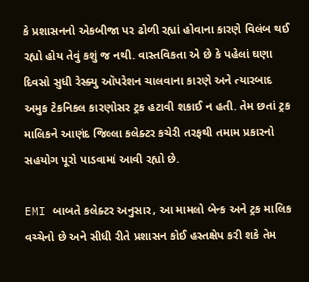કે પ્રશાસનનો એકબીજા પર ઢોળી રહ્યાં હોવાના કારણે વિલંબ થઈ રહ્યો હોય તેવું કશું જ નથી. વાસ્તવિકતા એ છે કે પહેલાં ઘણા દિવસો સુધી રેસ્ક્યુ ઑપરેશન ચાલવાના કારણે અને ત્યારબાદ અમુક ટેકનિકલ કારણોસર ટ્રક હટાવી શકાઈ ન હતી. તેમ છતાં ટ્રક માલિકને આણંદ જિલ્લા કલેક્ટર કચેરી તરફથી તમામ પ્રકારનો સહયોગ પૂરો પાડવામાં આવી રહ્યો છે.

EMI બાબતે કલેક્ટર અનુસાર, આ મામલો બેન્ક અને ટ્રક માલિક વચ્ચેનો છે અને સીધી રીતે પ્રશાસન કોઈ હસ્તક્ષેપ કરી શકે તેમ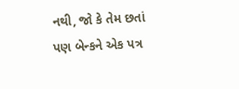નથી, જો કે તેમ છતાં પણ બેન્કને એક પત્ર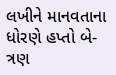લખીને માનવતાના ધોરણે હપ્તો બે-ત્રણ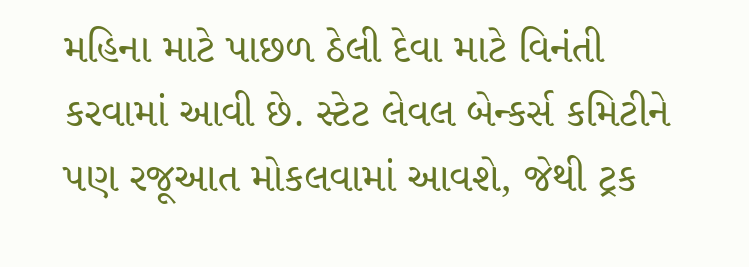મહિના માટે પાછળ ઠેલી દેવા માટે વિનંતી કરવામાં આવી છે. સ્ટેટ લેવલ બેન્કર્સ કમિટીને પણ રજૂઆત મોકલવામાં આવશે, જેથી ટ્રક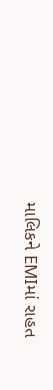માલિકને EMIમાં રાહત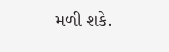મળી શકે.